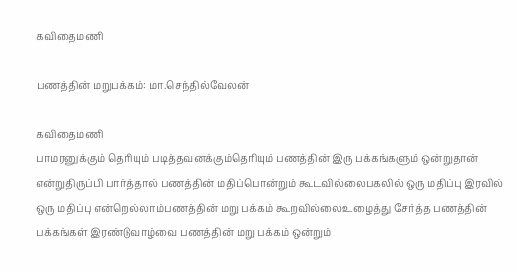கவிதைமணி

பணத்தின் மறுபக்கம்: மா.செந்தில்வேலன்

கவிதைமணி
பாமரனுக்கும் தெரியும் படித்தவனக்கும்தெரியும் பணத்தின் இரு பக்கங்களும் ஒன்றுதான் என்றுதிருப்பி பார்த்தால் பணத்தின் மதிப்பொன்றும் கூடவில்லைபகலில் ஒரு மதிப்பு இரவில் ஒரு மதிப்பு என்றெல்லாம்பணத்தின் மறு பக்கம் கூறவில்லைஉழைத்து சேர்த்த பணத்தின் பக்கங்கள் இரண்டுவாழ்வை பணத்தின் மறு பக்கம் ஒன்றும்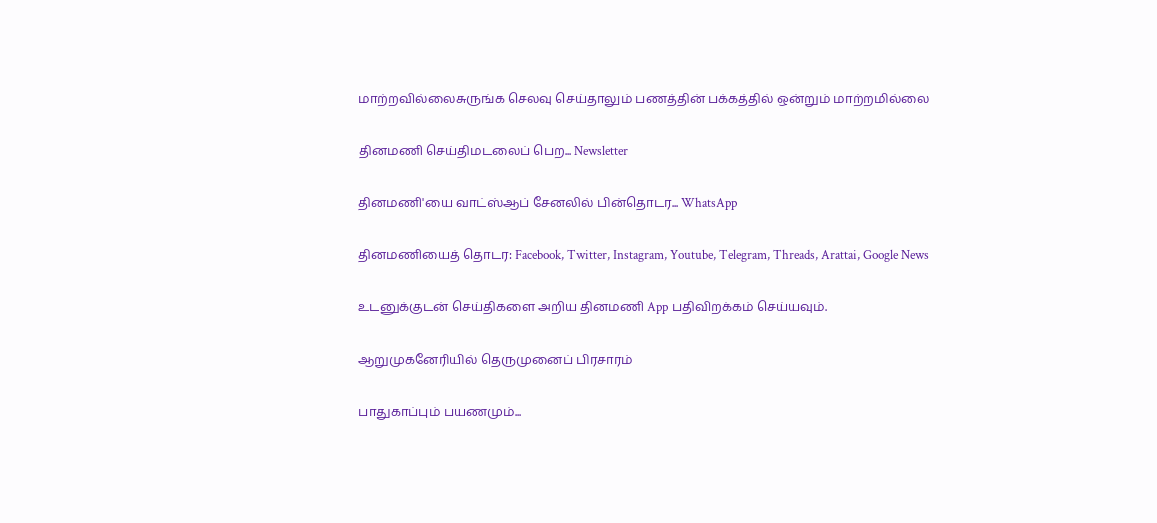மாற்றவில்லைசுருங்க செலவு செய்தாலும் பணத்தின் பக்கத்தில் ஒன்றும் மாற்றமில்லை

தினமணி செய்திமடலைப் பெற... Newsletter

தினமணி'யை வாட்ஸ்ஆப் சேனலில் பின்தொடர... WhatsApp

தினமணியைத் தொடர: Facebook, Twitter, Instagram, Youtube, Telegram, Threads, Arattai, Google News

உடனுக்குடன் செய்திகளை அறிய தினமணி App பதிவிறக்கம் செய்யவும்.

ஆறுமுகனேரியில் தெருமுனைப் பிரசாரம்

பாதுகாப்பும் பயணமும்...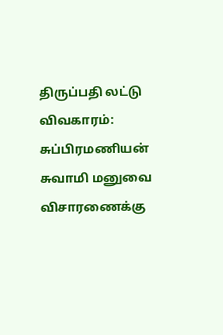திருப்பதி லட்டு விவகாரம்: சுப்பிரமணியன் சுவாமி மனுவை விசாரணைக்கு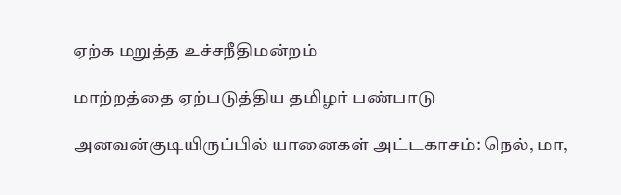ஏற்க மறுத்த உச்சநீதிமன்றம்

மாற்றத்தை ஏற்படுத்திய தமிழர் பண்பாடு

அனவன்குடியிருப்பில் யானைகள் அட்டகாசம்: நெல், மா,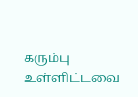கரும்பு உள்ளிட்டவை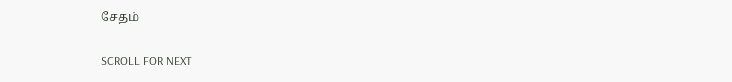சேதம்

SCROLL FOR NEXT